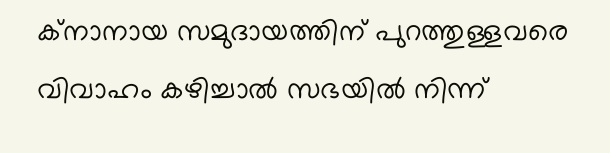ക്നാനായ സമുദായത്തിന് പുറത്തുള്ളവരെ വിവാഹം കഴിച്ചാൽ സഭയിൽ നിന്ന്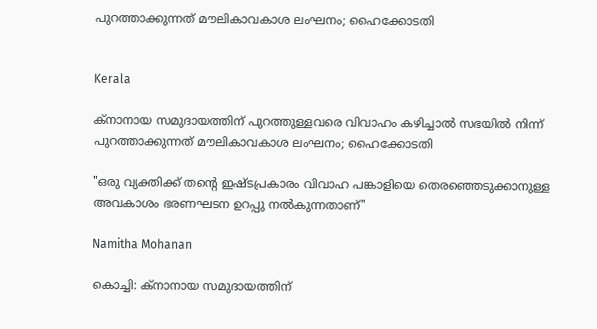പുറത്താക്കുന്നത് മൗലികാവകാശ ലംഘനം; ഹൈക്കോടതി


Kerala

ക്നാനായ സമുദായത്തിന് പുറത്തുള്ളവരെ വിവാഹം കഴിച്ചാൽ സഭയിൽ നിന്ന് പുറത്താക്കുന്നത് മൗലികാവകാശ ലംഘനം; ഹൈക്കോടതി

"ഒരു വ്യക്തിക്ക് തന്‍റെ ഇഷ്ടപ്രകാരം വിവാഹ പങ്കാളിയെ തെരഞ്ഞെടുക്കാനുള്ള അവകാശം ഭരണഘടന ഉറപ്പു നൽകുന്നതാണ്"

Namitha Mohanan

കൊച്ചി: ക്നാനായ സമുദായത്തിന്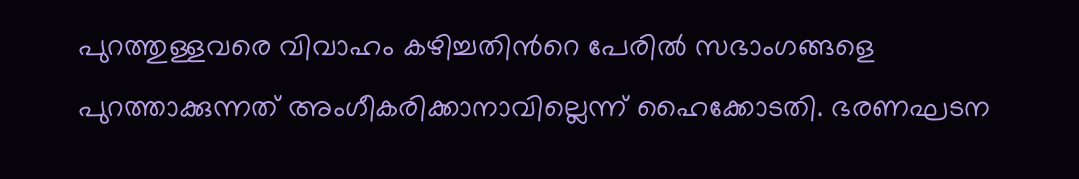പുറത്തുള്ളവരെ വിവാഹം കഴിച്ചതിന്‍റെ പേരിൽ സഭാംഗങ്ങളെ പുറത്താക്കുന്നത് അംഗീകരിക്കാനാവില്ലെന്ന് ഹൈക്കോടതി. ഭരണഘടന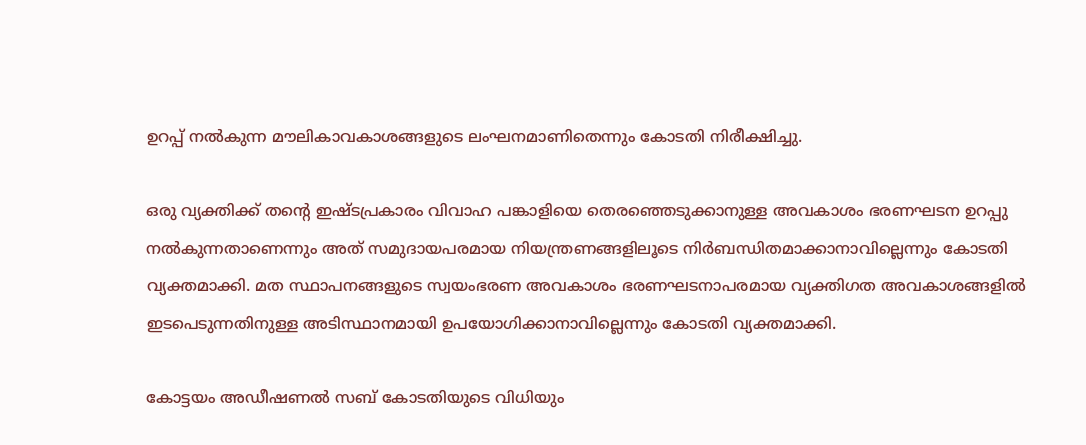ഉറപ്പ് നൽകുന്ന മൗലികാവകാശങ്ങളുടെ ലംഘനമാണിതെന്നും കോടതി നിരീക്ഷിച്ചു.

ഒരു വ്യക്തിക്ക് തന്‍റെ ഇഷ്ടപ്രകാരം വിവാഹ പങ്കാളിയെ തെരഞ്ഞെടുക്കാനുള്ള അവകാശം ഭരണഘടന ഉറപ്പു നൽകുന്നതാണെന്നും അത് സമുദായപരമായ നിയന്ത്രണങ്ങളിലൂടെ നിർബന്ധിതമാക്കാനാവില്ലെന്നും കോടതി വ്യക്തമാക്കി. മത സ്ഥാപനങ്ങളുടെ സ്വയംഭരണ അവകാശം ഭരണഘടനാപരമായ വ്യക്തിഗത അവകാശങ്ങളിൽ ഇടപെടുന്നതിനുള്ള അടിസ്ഥാനമായി ഉപയോഗിക്കാനാവില്ലെന്നും കോടതി വ്യക്തമാക്കി.

കോട്ടയം അഡീഷണൽ സബ് കോടതിയുടെ വിധിയും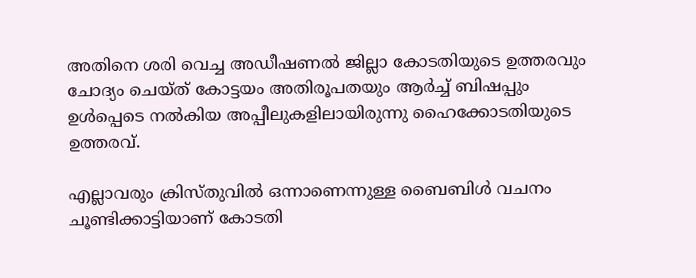അതിനെ ശരി വെച്ച അഡീഷണൽ ജില്ലാ കോടതിയുടെ ഉത്തരവും ചോദ്യം ചെയ്ത് കോട്ടയം അതിരൂപതയും ആർച്ച് ബിഷപ്പും ഉൾപ്പെടെ നൽകിയ അപ്പീലുകളിലായിരുന്നു ഹൈക്കോടതിയുടെ ഉത്തരവ്.

എല്ലാവരും ക്രിസ്തുവിൽ ഒന്നാണെന്നുള്ള ബൈബിൾ വചനം ചൂണ്ടിക്കാട്ടിയാണ് കോടതി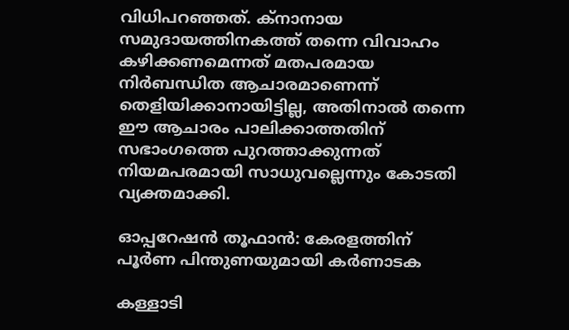വിധിപറഞ്ഞത്. ക്നാനായ സമുദായത്തിനകത്ത് തന്നെ വിവാഹം കഴിക്കണമെന്നത് മതപരമായ നിർബന്ധിത ആചാരമാണെന്ന് തെളിയിക്കാനായിട്ടില്ല, അതിനാൽ തന്നെ ഈ ആചാരം പാലിക്കാത്തതിന് സഭാംഗത്തെ പുറത്താക്കുന്നത് നിയമപരമായി സാധുവല്ലെന്നും കോടതി വ്യക്തമാക്കി.

ഓപ്പറേഷൻ തൂഫാൻ: കേരളത്തിന് പൂർണ പിന്തുണയുമായി കർണാടക

കള്ളാടി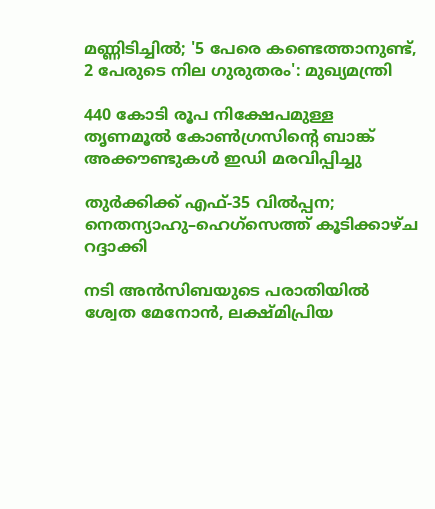മണ്ണിടിച്ചിൽ; '5 പേരെ കണ്ടെത്താനുണ്ട്, 2 പേരുടെ നില ഗുരുതരം': മുഖ‍്യമന്ത്രി

440 കോടി രൂപ നിക്ഷേപമുള്ള തൃണമൂൽ കോൺഗ്രസിന്‍റെ ബാങ്ക് അക്കൗണ്ടുകൾ ഇഡി മരവിപ്പിച്ചു

തുർക്കിക്ക് എഫ്-35 വിൽപ്പന; നെതന്യാഹു–ഹെഗ്സെത്ത് കൂടിക്കാഴ്ച റദ്ദാക്കി

നടി അൻസിബയുടെ പരാതിയിൽ ശ്വേത മേനോൻ, ലക്ഷ്മിപ്രിയ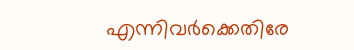എന്നിവർക്കെതിരേ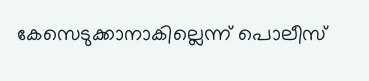കേസെടുക്കാനാകില്ലെന്ന് പൊലീസ്